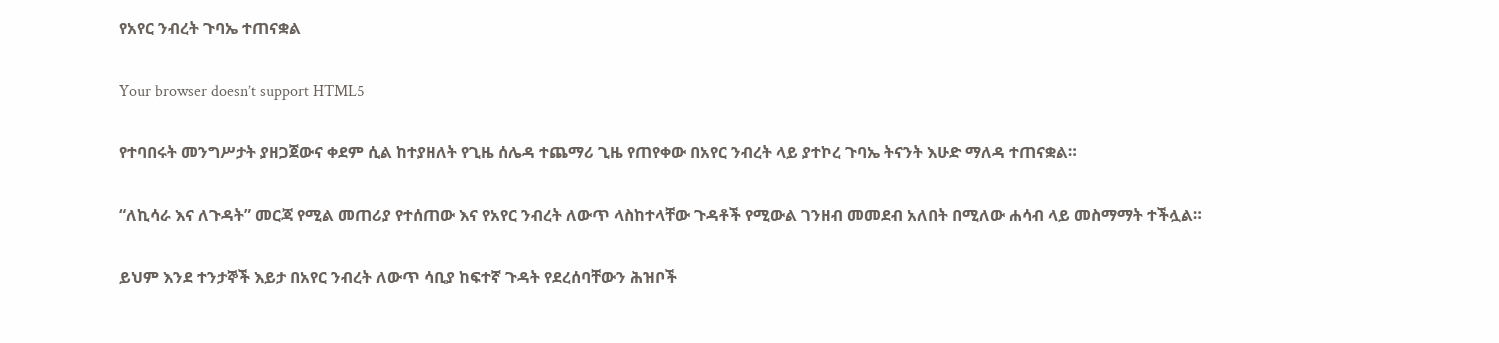የአየር ንብረት ጉባኤ ተጠናቋል

Your browser doesn’t support HTML5

የተባበሩት መንግሥታት ያዘጋጀውና ቀደም ሲል ከተያዘለት የጊዜ ሰሌዳ ተጨማሪ ጊዜ የጠየቀው በአየር ንብረት ላይ ያተኮረ ጉባኤ ትናንት እሁድ ማለዳ ተጠናቋል።

“ለኪሳራ እና ለጉዳት” መርጃ የሚል መጠሪያ የተሰጠው እና የአየር ንብረት ለውጥ ላስከተላቸው ጉዳቶች የሚውል ገንዘብ መመደብ አለበት በሚለው ሐሳብ ላይ መስማማት ተችሏል።

ይህም እንደ ተንታኞች እይታ በአየር ንብረት ለውጥ ሳቢያ ከፍተኛ ጉዳት የደረሰባቸውን ሕዝቦች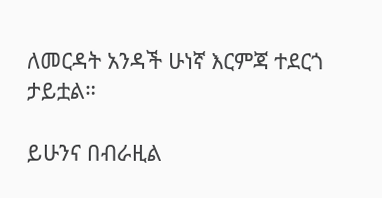ለመርዳት አንዳች ሁነኛ እርምጃ ተደርጎ ታይቷል።

ይሁንና በብራዚል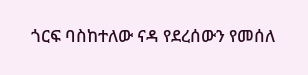ጎርፍ ባስከተለው ናዳ የደረሰውን የመሰለ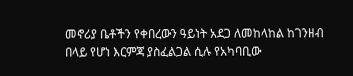መኖሪያ ቤቶችን የቀበረውን ዓይነት አደጋ ለመከላከል ከገንዘብ በላይ የሆነ እርምጃ ያስፈልጋል ሲሉ የአካባቢው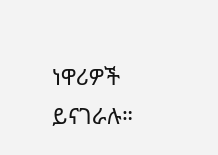ነዋሪዎች ይናገራሉ።